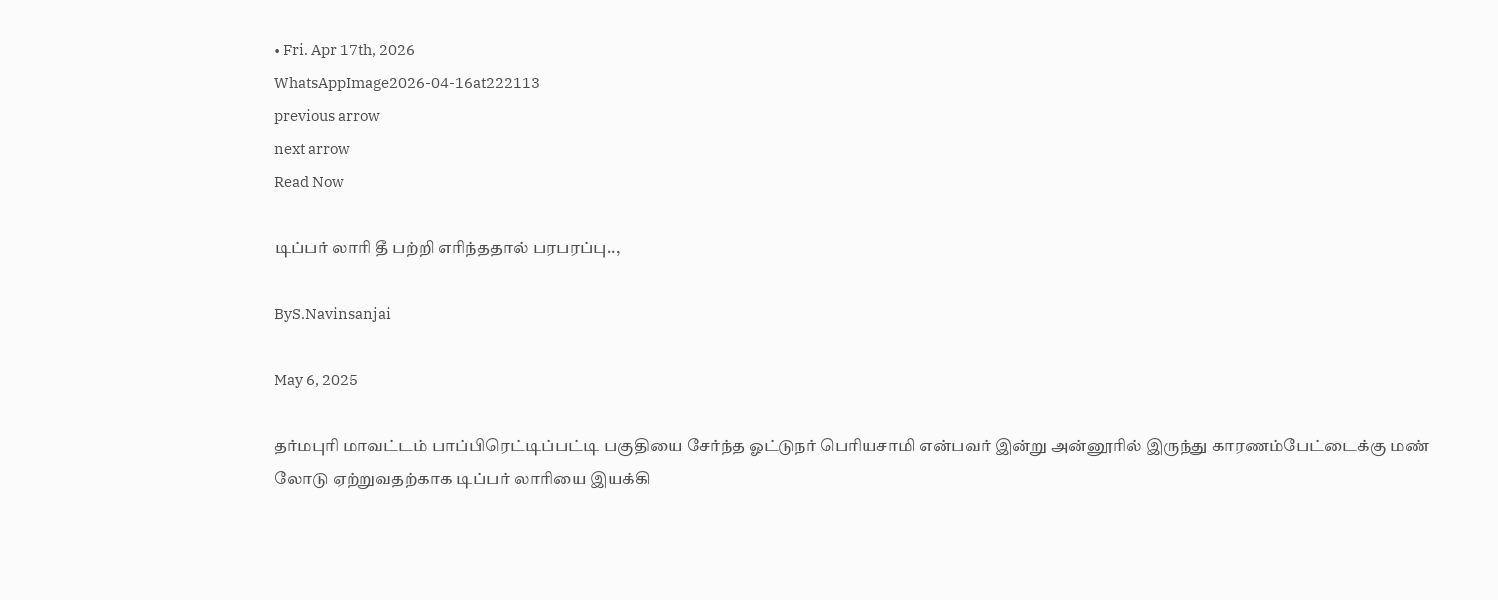• Fri. Apr 17th, 2026
WhatsAppImage2026-04-16at222113
previous arrow
next arrow
Read Now

டிப்பர் லாரி தீ பற்றி எரிந்ததால் பரபரப்பு..,

ByS.Navinsanjai

May 6, 2025

தர்மபுரி மாவட்டம் பாப்பிரெட்டிப்பட்டி பகுதியை சேர்ந்த ஓட்டுநர் பெரியசாமி என்பவர் இன்று அன்னூரில் இருந்து காரணம்பேட்டைக்கு மண் லோடு ஏற்றுவதற்காக டிப்பர் லாரியை இயக்கி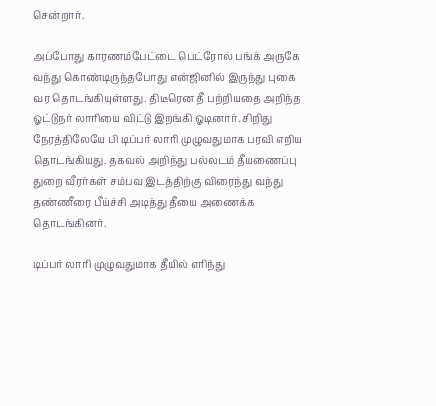சென்றார்.

அப்போது காரணம்பேட்டை பெட்ரோல் பங்க் அருகே வந்து கொண்டிருந்தபோது என்ஜினில் இருந்து புகை வர தொடங்கியுள்ளது. திடீரென தீ பற்றியதை அறிந்த ஓட்டுநர் லாரியை விட்டு இறங்கி ஓடினார். சிறிது நேரத்திலேயே பி டிப்பர் லாரி முழுவதுமாக பரவி எறிய தொடங்கியது. தகவல் அறிந்து பல்லடம் தீயணைப்பு துறை வீரர்கள் சம்பவ இடத்திற்கு விரைந்து வந்து தண்ணீரை பீய்ச்சி அடித்து தீயை அணைக்க தொடங்கினர்.

டிப்பர் லாரி முழுவதுமாக தீயில் எரிந்து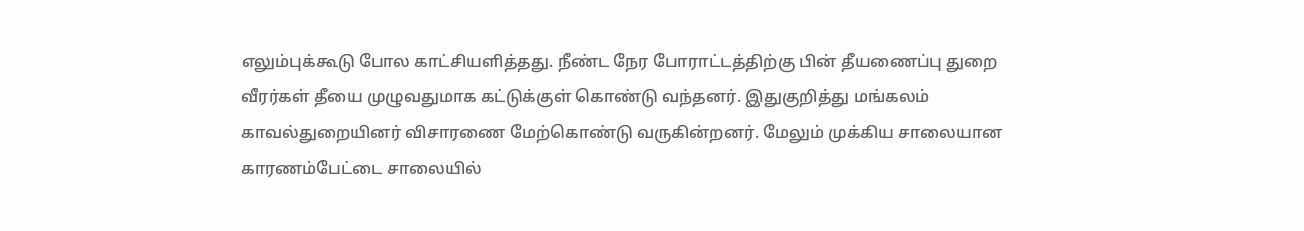எலும்புக்கூடு போல காட்சியளித்தது. நீண்ட நேர போராட்டத்திற்கு பின் தீயணைப்பு துறை வீரர்கள் தீயை முழுவதுமாக கட்டுக்குள் கொண்டு வந்தனர். இதுகுறித்து மங்கலம் காவல்துறையினர் விசாரணை மேற்கொண்டு வருகின்றனர். மேலும் முக்கிய சாலையான காரணம்பேட்டை சாலையில்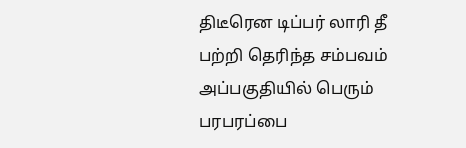திடீரென டிப்பர் லாரி தீ பற்றி தெரிந்த சம்பவம் அப்பகுதியில் பெரும் பரபரப்பை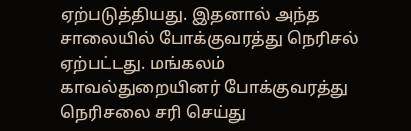ஏற்படுத்தியது. இதனால் அந்த சாலையில் போக்குவரத்து நெரிசல் ஏற்பட்டது. மங்கலம் காவல்துறையினர் போக்குவரத்து நெரிசலை சரி செய்து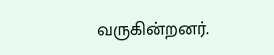வருகின்றனர்.